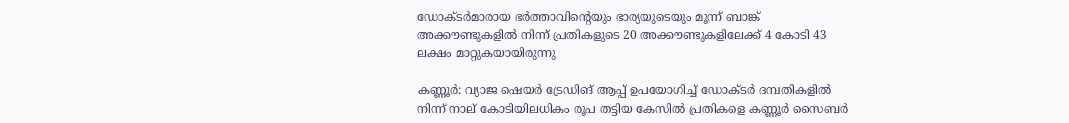ഡോക്ടർമാരായ ഭർത്താവിന്‍റെയും ഭാര്യയുടെയും മൂന്ന് ബാങ്ക് അക്കൗണ്ടുകളിൽ നിന്ന് പ്രതികളുടെ 20 അക്കൗണ്ടുകളിലേക്ക് 4 കോടി 43 ലക്ഷം മാറ്റുകയായിരുന്നു

കണ്ണൂർ: വ്യാജ ഷെയർ ട്രേഡിങ് ആപ്പ് ഉപയോഗിച്ച് ഡോക്ടർ ദമ്പതികളിൽ നിന്ന് നാല് കോടിയിലധികം രൂപ തട്ടിയ കേസിൽ പ്രതികളെ കണ്ണൂർ സൈബർ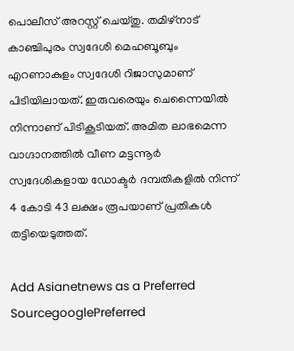പൊലീസ് അറസ്റ്റ് ചെയ്തു. തമിഴ്നാട് കാഞ്ചിപുരം സ്വദേശി മെഹബൂബും എറണാകുളം സ്വദേശി റിജാസുമാണ് പിടിയിലായത്. ഇരുവരെയും ചെന്നൈയിൽ നിന്നാണ് പിടികൂടിയത്. അമിത ലാഭമെന്ന വാഗ്ദാനത്തിൽ വീണ മട്ടന്നൂർ സ്വദേശികളായ ഡോക്ടർ ദമ്പതികളിൽ നിന്ന് 4 കോടി 43 ലക്ഷം രൂപയാണ് പ്രതികൾ തട്ടിയെടുത്തത്.

Add Asianetnews as a Preferred SourcegooglePreferred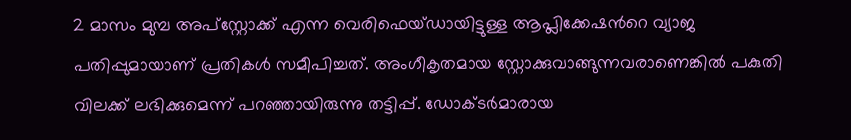2 മാസം മുമ്പ അപ്സ്റ്റോക്ക് എന്ന വെരിഫെയ്ഡായിട്ടുള്ള ആപ്ലിക്കേഷന്‍റെ വ്യാജ പതിപ്പുമായാണ് പ്രതികൾ സമീപിച്ചത്. അംഗീകൃതമായ സ്റ്റോക്കുവാങ്ങുന്നവരാണെങ്കിൽ പകുതി വിലക്ക് ലഭിക്കുമെന്ന് പറഞ്ഞായിരുന്നു തട്ടിപ്പ്. ഡോക്ടർമാരായ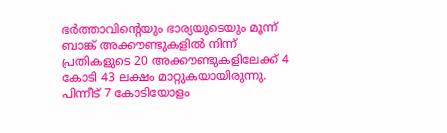ഭർത്താവിന്‍റെയും ഭാര്യയുടെയും മൂന്ന് ബാങ്ക് അക്കൗണ്ടുകളിൽ നിന്ന് പ്രതികളുടെ 20 അക്കൗണ്ടുകളിലേക്ക് 4 കോടി 43 ലക്ഷം മാറ്റുകയായിരുന്നു. പിന്നീട് 7 കോടിയോളം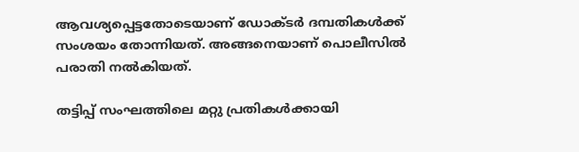ആവശ്യപ്പെട്ടതോടെയാണ് ഡോക്ടർ ദമ്പതികൾക്ക് സംശയം തോന്നിയത്. അങ്ങനെയാണ് പൊലീസിൽ പരാതി നൽകിയത്.

തട്ടിപ്പ് സംഘത്തിലെ മറ്റു പ്രതികൾക്കായി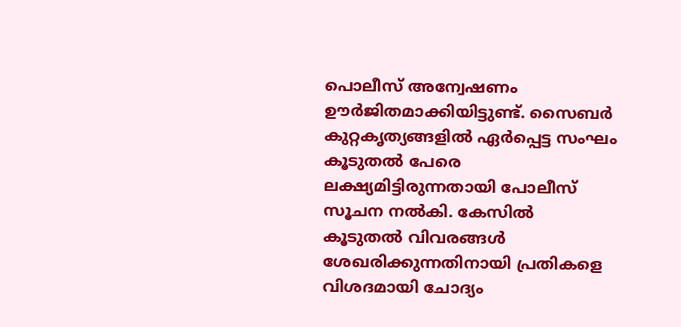പൊലീസ് അന്വേഷണം ഊർജിതമാക്കിയിട്ടുണ്ട്. സൈബർ കുറ്റകൃത്യങ്ങളിൽ ഏർപ്പെട്ട സംഘം കൂടുതൽ പേരെ ലക്ഷ്യമിട്ടിരുന്നതായി പോലീസ് സൂചന നൽകി. കേസിൽ കൂടുതൽ വിവരങ്ങൾ ശേഖരിക്കുന്നതിനായി പ്രതികളെ വിശദമായി ചോദ്യം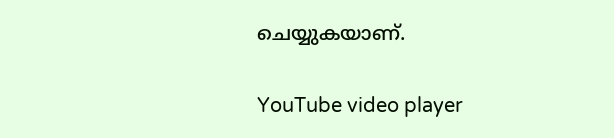ചെയ്യുകയാണ്.

YouTube video player